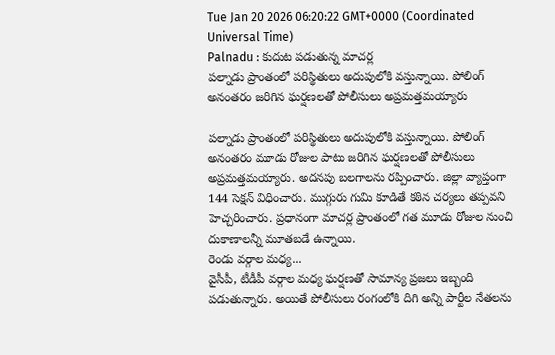Tue Jan 20 2026 06:20:22 GMT+0000 (Coordinated Universal Time)
Palnadu : కుదుట పడుతున్న మాచర్ల
పల్నాడు ప్రాంతంలో పరిస్థితులు అదుపులోకి వస్తున్నాయి. పోలింగ్ అనంతరం జరిగిన ఘర్షణలతో పోలీసులు అప్రమత్తమయ్యారు

పల్నాడు ప్రాంతంలో పరిస్థితులు అదుపులోకి వస్తున్నాయి. పోలింగ్ అనంతరం మూడు రోజుల పాటు జరిగిన ఘర్షణలతో పోలీసులు అప్రమత్తమయ్యారు. అదనపు బలగాలను రప్పించారు. జిల్లా వ్యాప్తంగా 144 సెక్షన్ విధించారు. ముగ్గురు గుమి కూడితే కఠిన చర్యలు తప్పవని హెచ్చరించారు. ప్రధానంగా మాచర్ల ప్రాంతంలో గత మూడు రోజుల నుంచి దుకాణాలన్నీ మూతబడే ఉన్నాయి.
రెండు వర్గాల మధ్య...
వైసీపీ, టీడీపీ వర్గాల మధ్య ఘర్షణతో సామాన్య ప్రజలు ఇబ్బంది పడుతున్నారు. అయితే పోలీసులు రంగంలోకి దిగి అన్ని పార్టీల నేతలను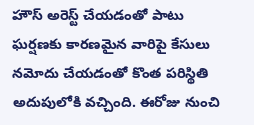హౌస్ అరెస్ట్ చేయడంతో పాటు ఘర్షణకు కారణమైన వారిపై కేసులు నమోదు చేయడంతో కొంత పరిస్థితి అదుపులోకి వచ్చింది. ఈరోజు నుంచి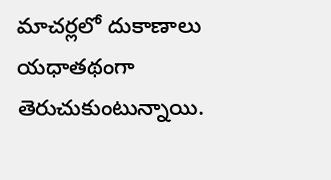మాచర్లలో దుకాణాలు యధాతథంగా తెరుచుకుంటున్నాయి.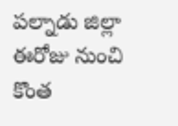పల్నాడు జిల్లా ఈరోజు నుంచి కొంత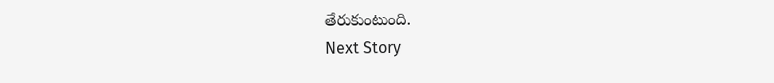తేరుకుంటుంది.
Next Story